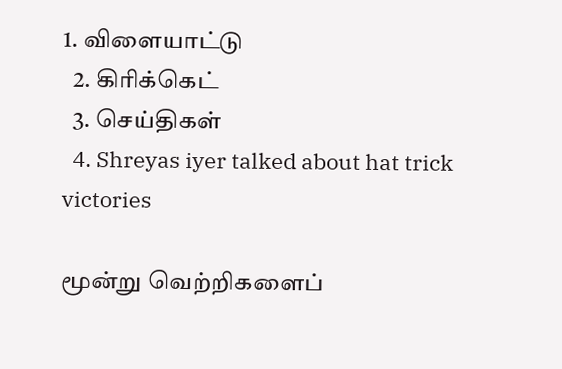1. விளையாட்டு
  2. கிரிக்கெட்
  3. செய்திகள்
  4. Shreyas iyer talked about hat trick victories

மூன்று வெற்றிகளைப்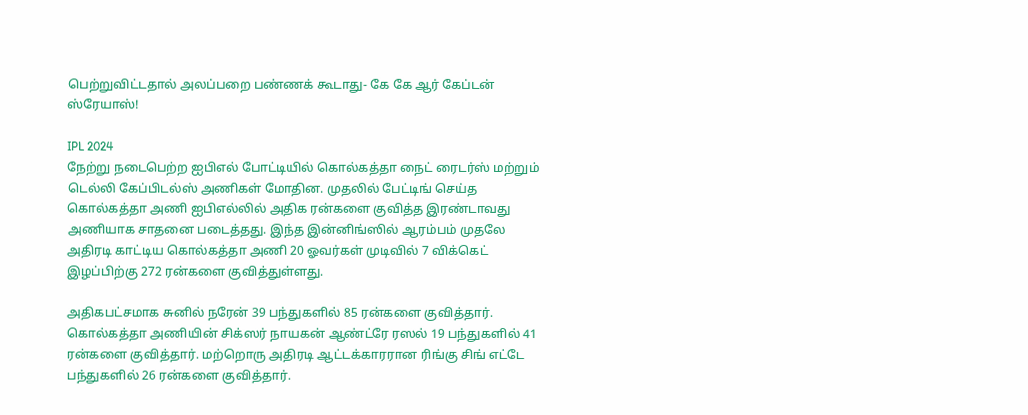பெற்றுவிட்டதால் அலப்பறை பண்ணக் கூடாது- கே கே ஆர் கேப்டன் ஸ்ரேயாஸ்!

IPL 2024
நேற்று நடைபெற்ற ஐபிஎல் போட்டியில் கொல்கத்தா நைட் ரைடர்ஸ் மற்றும் டெல்லி கேப்பிடல்ஸ் அணிகள் மோதின. முதலில் பேட்டிங் செய்த கொல்கத்தா அணி ஐபிஎல்லில் அதிக ரன்களை குவித்த இரண்டாவது அணியாக சாதனை படைத்தது. இந்த இன்னிங்ஸில் ஆரம்பம் முதலே அதிரடி காட்டிய கொல்கத்தா அணி 20 ஓவர்கள் முடிவில் 7 விக்கெட் இழப்பிற்கு 272 ரன்களை குவித்துள்ளது.

அதிகபட்சமாக சுனில் நரேன் 39 பந்துகளில் 85 ரன்களை குவித்தார். கொல்கத்தா அணியின் சிக்ஸர் நாயகன் ஆண்ட்ரே ரஸல் 19 பந்துகளில் 41 ரன்களை குவித்தார். மற்றொரு அதிரடி ஆட்டக்காரரான ரிங்கு சிங் எட்டே பந்துகளில் 26 ரன்களை குவித்தார்.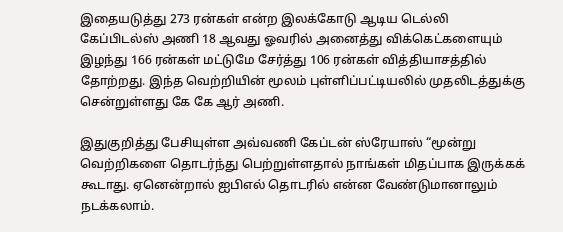இதையடுத்து 273 ரன்கள் என்ற இலக்கோடு ஆடிய டெல்லி கேப்பிடல்ஸ் அணி 18 ஆவது ஓவரில் அனைத்து விக்கெட்களையும் இழந்து 166 ரன்கள் மட்டுமே சேர்த்து 106 ரன்கள் வித்தியாசத்தில் தோற்றது. இந்த வெற்றியின் மூலம் புள்ளிப்பட்டியலில் முதலிடத்துக்கு சென்றுள்ளது கே கே ஆர் அணி.

இதுகுறித்து பேசியுள்ள அவ்வணி கேப்டன் ஸ்ரேயாஸ் “மூன்று வெற்றிகளை தொடர்ந்து பெற்றுள்ளதால் நாங்கள் மிதப்பாக இருக்கக் கூடாது. ஏனென்றால் ஐபிஎல் தொடரில் என்ன வேண்டுமானாலும் நடக்கலாம்.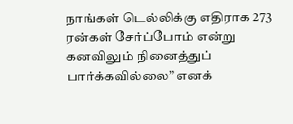நாங்கள் டெல்லிக்கு எதிராக 273 ரன்கள் சேர்ப்போம் என்று கனவிலும் நினைத்துப் பார்க்கவில்லை” எனக்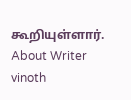கூறியுள்ளார்.
About Writer
vinoth